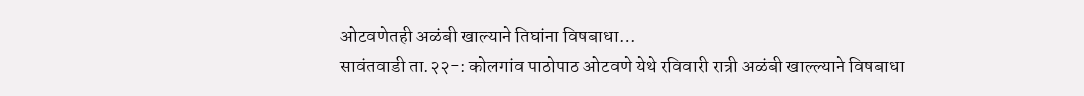ओटवणेतही अळंबी खाल्याने तिघांना विषबाधा…
सावंतवाडी ता.२२-: कोलगांव पाठोपाठ ओटवणे येथे रविवारी रात्री अळंबी खाल्ल्याने विषबाधा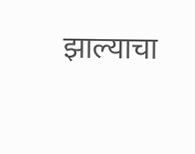झाल्याचा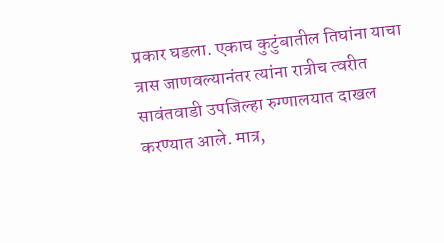प्रकार घडला. एकाच कुटुंबातील तिघांना याचा त्रास जाणवल्यानंतर त्यांना रात्रीच त्वरीत सावंतवाडी उपजिल्हा रुग्णालयात दाखल करण्यात आले. मात्र,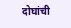दोघांची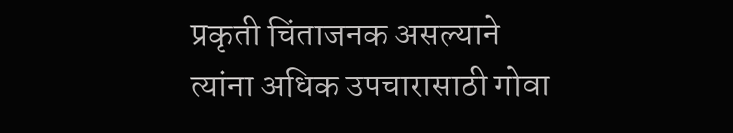प्रकृती चिंताजनक असल्याने त्यांना अधिक उपचारासाठी गोवा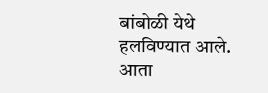बांबोळी येथे हलविण्यात आले. आता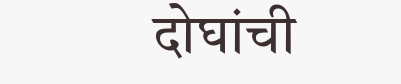दोघांची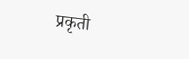प्रकृती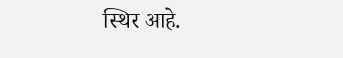स्थिर आहे.